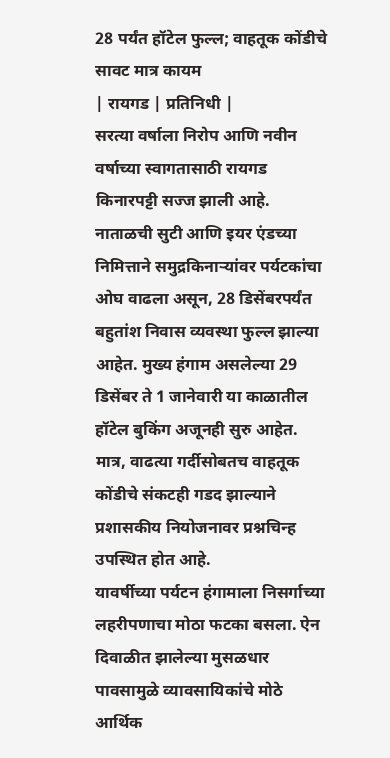28 पर्यंत हॉटेल फुल्ल; वाहतूक कोंडीचे सावट मात्र कायम
| रायगड | प्रतिनिधी |
सरत्या वर्षाला निरोप आणि नवीन वर्षाच्या स्वागतासाठी रायगड किनारपट्टी सज्ज झाली आहे. नाताळची सुटी आणि इयर एंडच्या निमित्ताने समुद्रकिनाऱ्यांवर पर्यटकांचा ओघ वाढला असून, 28 डिसेंबरपर्यंत बहुतांश निवास व्यवस्था फुल्ल झाल्या आहेत. मुख्य हंगाम असलेल्या 29 डिसेंबर ते 1 जानेवारी या काळातील हॉटेल बुकिंग अजूनही सुरु आहेत. मात्र, वाढत्या गर्दीसोबतच वाहतूक कोंडीचे संकटही गडद झाल्याने प्रशासकीय नियोजनावर प्रश्नचिन्ह उपस्थित होत आहे.
यावर्षीच्या पर्यटन हंगामाला निसर्गाच्या लहरीपणाचा मोठा फटका बसला. ऐन दिवाळीत झालेल्या मुसळधार पावसामुळे व्यावसायिकांचे मोठे आर्थिक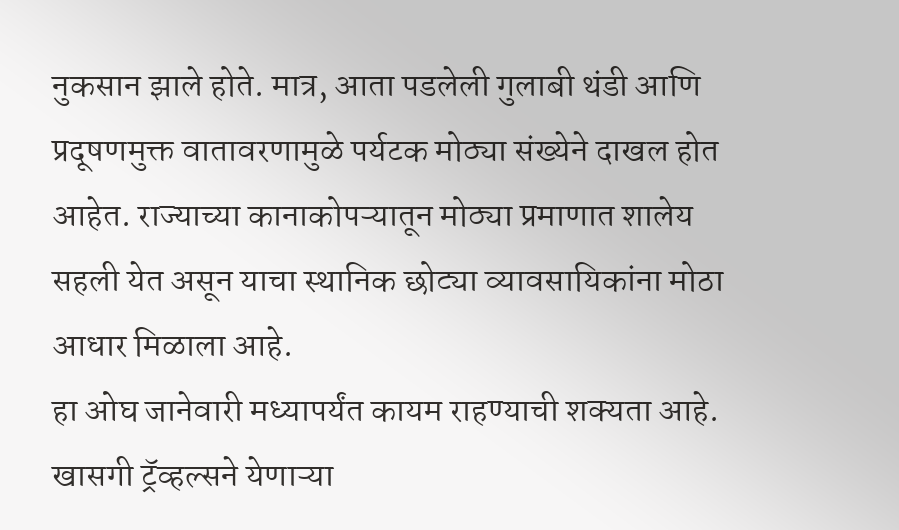नुकसान झाले होते. मात्र, आता पडलेली गुलाबी थंडी आणि प्रदूषणमुक्त वातावरणामुळे पर्यटक मोठ्या संख्येने दाखल होत आहेत. राज्याच्या कानाकोपऱ्यातून मोठ्या प्रमाणात शालेय सहली येत असून याचा स्थानिक छोट्या व्यावसायिकांना मोठा आधार मिळाला आहे.
हा ओघ जानेवारी मध्यापर्यंत कायम राहण्याची शक्यता आहे. खासगी ट्रॅव्हल्सने येणाऱ्या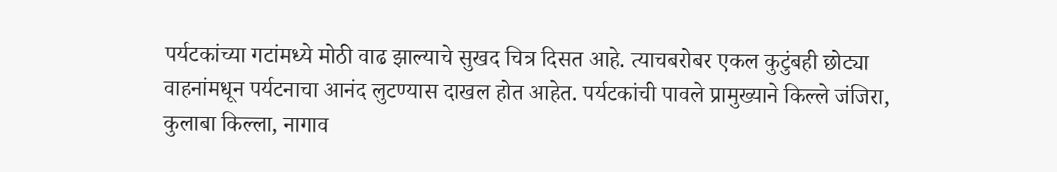पर्यटकांच्या गटांमध्ये मोठी वाढ झाल्याचे सुखद चित्र दिसत आहे. त्याचबरोबर एकल कुटुंबही छोट्या वाहनांमधून पर्यटनाचा आनंद लुटण्यास दाखल होत आहेत. पर्यटकांची पावले प्रामुख्याने किल्ले जंजिरा, कुलाबा किल्ला, नागाव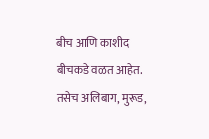बीच आणि काशीद बीचकडे वळत आहेत. तसेच अलिबाग, मुरूड,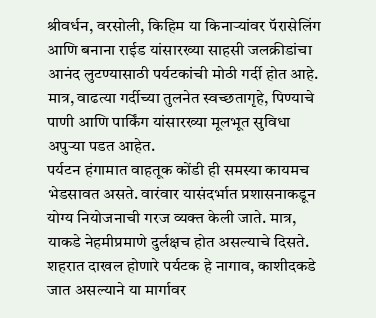श्रीवर्धन, वरसोली, किहिम या किनाऱ्यांवर पॅरासेलिंग आणि बनाना राईड यांसारख्या साहसी जलक्रीडांचा आनंद लुटण्यासाठी पर्यटकांची मोठी गर्दी होत आहे. मात्र, वाढत्या गर्दीच्या तुलनेत स्वच्छतागृहे, पिण्याचे पाणी आणि पार्किंग यांसारख्या मूलभूत सुविधा अपुऱ्या पडत आहेत.
पर्यटन हंगामात वाहतूक कोंडी ही समस्या कायमच भेडसावत असते. वारंवार यासंदर्भात प्रशासनाकडून योग्य नियोजनाची गरज व्यक्त केली जाते. मात्र, याकडे नेहमीप्रमाणे दुर्लक्षच होत असल्याचे दिसते. शहरात दाखल होणारे पर्यटक हे नागाव, काशीदकडे जात असल्याने या मार्गावर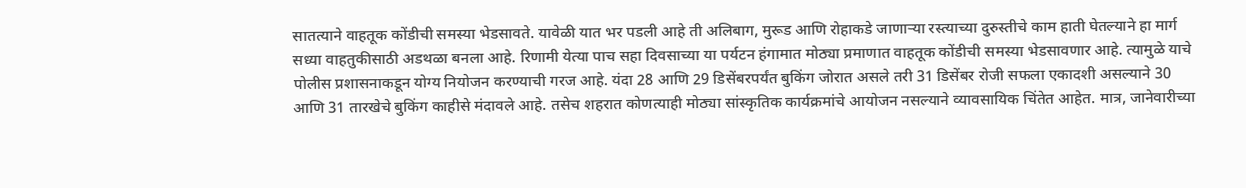सातत्याने वाहतूक कोंडीची समस्या भेडसावते. यावेळी यात भर पडली आहे ती अलिबाग, मुरूड आणि रोहाकडे जाणाऱ्या रस्त्याच्या दुरुस्तीचे काम हाती घेतल्याने हा मार्ग सध्या वाहतुकीसाठी अडथळा बनला आहे. रिणामी येत्या पाच सहा दिवसाच्या या पर्यटन हंगामात मोठ्या प्रमाणात वाहतूक कोंडीची समस्या भेडसावणार आहे. त्यामुळे याचे पोलीस प्रशासनाकडून योग्य नियोजन करण्याची गरज आहे. यंदा 28 आणि 29 डिसेंबरपर्यंत बुकिंग जोरात असले तरी 31 डिसेंबर रोजी सफला एकादशी असल्याने 30 आणि 31 तारखेचे बुकिंग काहीसे मंदावले आहे. तसेच शहरात कोणत्याही मोठ्या सांस्कृतिक कार्यक्रमांचे आयोजन नसल्याने व्यावसायिक चिंतेत आहेत. मात्र, जानेवारीच्या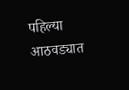पहिल्या आठवड्यात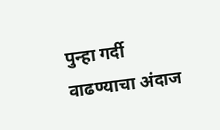पुन्हा गर्दी वाढण्याचा अंदाज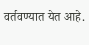वर्तवण्यात येत आहे.